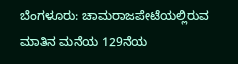ಬೆಂಗಳೂರು: ಚಾಮರಾಜಪೇಟೆಯಲ್ಲಿರುವ ಮಾತಿನ ಮನೆಯ 129ನೆಯ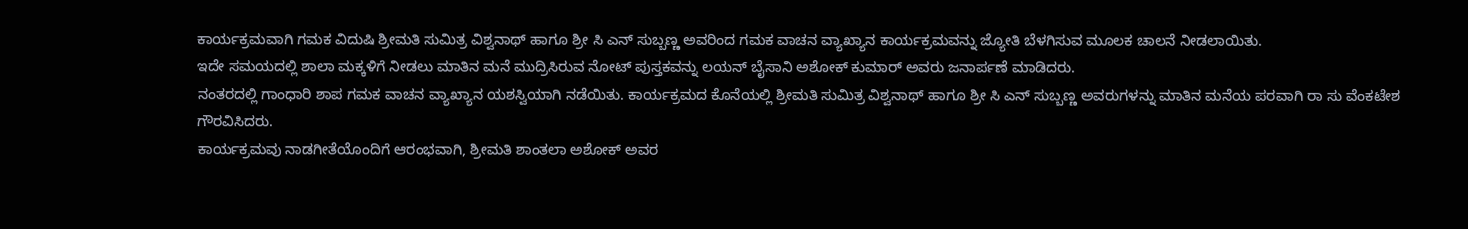ಕಾರ್ಯಕ್ರಮವಾಗಿ ಗಮಕ ವಿದುಷಿ ಶ್ರೀಮತಿ ಸುಮಿತ್ರ ವಿಶ್ವನಾಥ್ ಹಾಗೂ ಶ್ರೀ ಸಿ ಎನ್ ಸುಬ್ಬಣ್ಣ ಅವರಿಂದ ಗಮಕ ವಾಚನ ವ್ಯಾಖ್ಯಾನ ಕಾರ್ಯಕ್ರಮವನ್ನು ಜ್ಯೋತಿ ಬೆಳಗಿಸುವ ಮೂಲಕ ಚಾಲನೆ ನೀಡಲಾಯಿತು.
ಇದೇ ಸಮಯದಲ್ಲಿ ಶಾಲಾ ಮಕ್ಕಳಿಗೆ ನೀಡಲು ಮಾತಿನ ಮನೆ ಮುದ್ರಿಸಿರುವ ನೋಟ್ ಪುಸ್ತಕವನ್ನು ಲಯನ್ ಬೈಸಾನಿ ಅಶೋಕ್ ಕುಮಾರ್ ಅವರು ಜನಾರ್ಪಣೆ ಮಾಡಿದರು.
ನಂತರದಲ್ಲಿ ಗಾಂಧಾರಿ ಶಾಪ ಗಮಕ ವಾಚನ ವ್ಯಾಖ್ಯಾನ ಯಶಸ್ವಿಯಾಗಿ ನಡೆಯಿತು. ಕಾರ್ಯಕ್ರಮದ ಕೊನೆಯಲ್ಲಿ ಶ್ರೀಮತಿ ಸುಮಿತ್ರ ವಿಶ್ವನಾಥ್ ಹಾಗೂ ಶ್ರೀ ಸಿ ಎನ್ ಸುಬ್ಬಣ್ಣ ಅವರುಗಳನ್ನು ಮಾತಿನ ಮನೆಯ ಪರವಾಗಿ ರಾ ಸು ವೆಂಕಟೇಶ ಗೌರವಿಸಿದರು.
ಕಾರ್ಯಕ್ರಮವು ನಾಡಗೀತೆಯೊಂದಿಗೆ ಆರಂಭವಾಗಿ, ಶ್ರೀಮತಿ ಶಾಂತಲಾ ಅಶೋಕ್ ಅವರ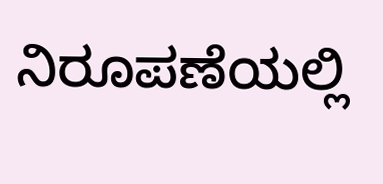ನಿರೂಪಣೆಯಲ್ಲಿ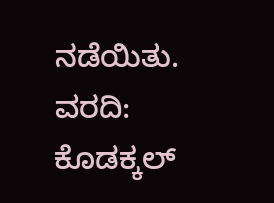ನಡೆಯಿತು.
ವರದಿ: ಕೊಡಕ್ಕಲ್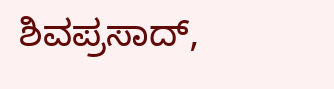ಶಿವಪ್ರಸಾದ್,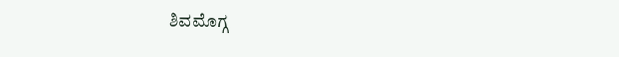ಶಿವಮೊಗ್ಗ